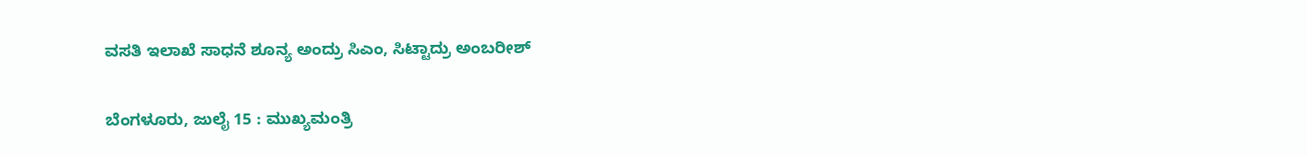ವಸತಿ ಇಲಾಖೆ ಸಾಧನೆ ಶೂನ್ಯ ಅಂದ್ರು ಸಿಎಂ, ಸಿಟ್ಟಾದ್ರು ಅಂಬರೀಶ್

ಬೆಂಗಳೂರು, ಜುಲೈ 15 : ಮುಖ್ಯಮಂತ್ರಿ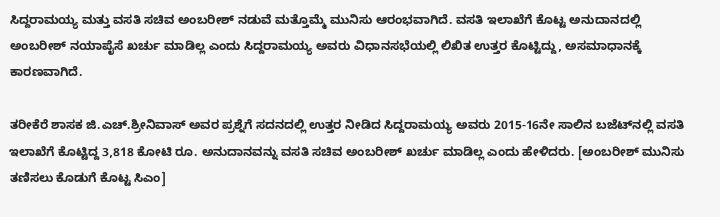ಸಿದ್ದರಾಮಯ್ಯ ಮತ್ತು ವಸತಿ ಸಚಿವ ಅಂಬರೀಶ್ ನಡುವೆ ಮತ್ತೊಮ್ಮೆ ಮುನಿಸು ಆರಂಭವಾಗಿದೆ. ವಸತಿ ಇಲಾಖೆಗೆ ಕೊಟ್ಟ ಅನುದಾನದಲ್ಲಿ ಅಂಬರೀಶ್ ನಯಾಪೈಸೆ ಖರ್ಚು ಮಾಡಿಲ್ಲ ಎಂದು ಸಿದ್ದರಾಮಯ್ಯ ಅವರು ವಿಧಾನಸಭೆಯಲ್ಲಿ ಲಿಖಿತ ಉತ್ತರ ಕೊಟ್ಟಿದ್ದು, ಅಸಮಾಧಾನಕ್ಕೆ ಕಾರಣವಾಗಿದೆ.

ತರೀಕೆರೆ ಶಾಸಕ ಜಿ.ಎಚ್.ಶ್ರೀನಿವಾಸ್ ಅವರ ಪ್ರಶ್ನೆಗೆ ಸದನದಲ್ಲಿ ಉತ್ತರ ನೀಡಿದ ಸಿದ್ದರಾಮಯ್ಯ ಅವರು 2015-16ನೇ ಸಾಲಿನ ಬಜೆಟ್‌ನಲ್ಲಿ ವಸತಿ ಇಲಾಖೆಗೆ ಕೊಟ್ಟಿದ್ದ 3,818 ಕೋಟಿ ರೂ. ಅನುದಾನವನ್ನು ವಸತಿ ಸಚಿವ ಅಂಬರೀಶ್ ಖರ್ಚು ಮಾಡಿಲ್ಲ ಎಂದು ಹೇಳಿದರು. [ಅಂಬರೀಶ್ ಮುನಿಸು ತಣಿಸಲು ಕೊಡುಗೆ ಕೊಟ್ಟ ಸಿಎಂ]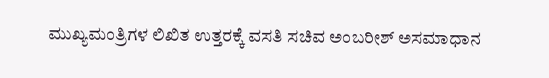ಮುಖ್ಯಮಂತ್ರಿಗಳ ಲಿಖಿತ ಉತ್ತರಕ್ಕೆ ವಸತಿ ಸಚಿವ ಅಂಬರೀಶ್ ಅಸಮಾಧಾನ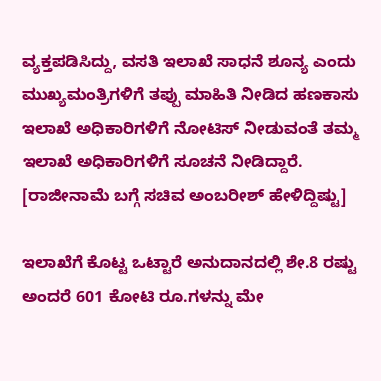ವ್ಯಕ್ತಪಡಿಸಿದ್ದು, ವಸತಿ ಇಲಾಖೆ ಸಾಧನೆ ಶೂನ್ಯ ಎಂದು ಮುಖ್ಯಮಂತ್ರಿಗಳಿಗೆ ತಪ್ಪು ಮಾಹಿತಿ ನೀಡಿದ ಹಣಕಾಸು ಇಲಾಖೆ ಅಧಿಕಾರಿಗಳಿಗೆ ನೋಟಿಸ್ ನೀಡುವಂತೆ ತಮ್ಮ ಇಲಾಖೆ ಅಧಿಕಾರಿಗಳಿಗೆ ಸೂಚನೆ ನೀಡಿದ್ದಾರೆ. [ರಾಜೀನಾಮೆ ಬಗ್ಗೆ ಸಚಿವ ಅಂಬರೀಶ್ ಹೇಳಿದ್ದಿಷ್ಟು]

ಇಲಾಖೆಗೆ ಕೊಟ್ಟ ಒಟ್ಟಾರೆ ಅನುದಾನದಲ್ಲಿ ಶೇ.8 ರಷ್ಟು ಅಂದರೆ 601 ಕೋಟಿ ರೂ.ಗಳನ್ನು ಮೇ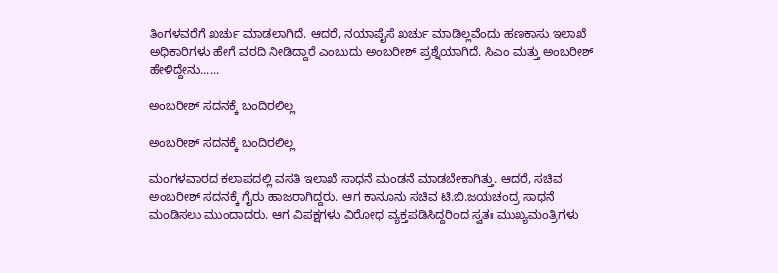ತಿಂಗಳವರೆಗೆ ಖರ್ಚು ಮಾಡಲಾಗಿದೆ. ಆದರೆ, ನಯಾಪೈಸೆ ಖರ್ಚು ಮಾಡಿಲ್ಲವೆಂದು ಹಣಕಾಸು ಇಲಾಖೆ ಅಧಿಕಾರಿಗಳು ಹೇಗೆ ವರದಿ ನೀಡಿದ್ದಾರೆ ಎಂಬುದು ಅಂಬರೀಶ್ ಪ್ರಶ್ನೆಯಾಗಿದೆ. ಸಿಎಂ ಮತ್ತು ಅಂಬರೀಶ್ ಹೇಳಿದ್ದೇನು......

ಅಂಬರೀಶ್ ಸದನಕ್ಕೆ ಬಂದಿರಲಿಲ್ಲ

ಅಂಬರೀಶ್ ಸದನಕ್ಕೆ ಬಂದಿರಲಿಲ್ಲ

ಮಂಗಳವಾರದ ಕಲಾಪದಲ್ಲಿ ವಸತಿ ಇಲಾಖೆ ಸಾಧನೆ ಮಂಡನೆ ಮಾಡಬೇಕಾಗಿತ್ತು. ಆದರೆ, ಸಚಿವ ಅಂಬರೀಶ್ ಸದನಕ್ಕೆ ಗೈರು ಹಾಜರಾಗಿದ್ದರು. ಆಗ ಕಾನೂನು ಸಚಿವ ಟಿ.ಬಿ.ಜಯಚಂದ್ರ ಸಾಧನೆ ಮಂಡಿಸಲು ಮುಂದಾದರು. ಆಗ ವಿಪಕ್ಷಗಳು ವಿರೋಧ ವ್ಯಕ್ತಪಡಿಸಿದ್ದರಿಂದ ಸ್ವತಃ ಮುಖ್ಯಮಂತ್ರಿಗಳು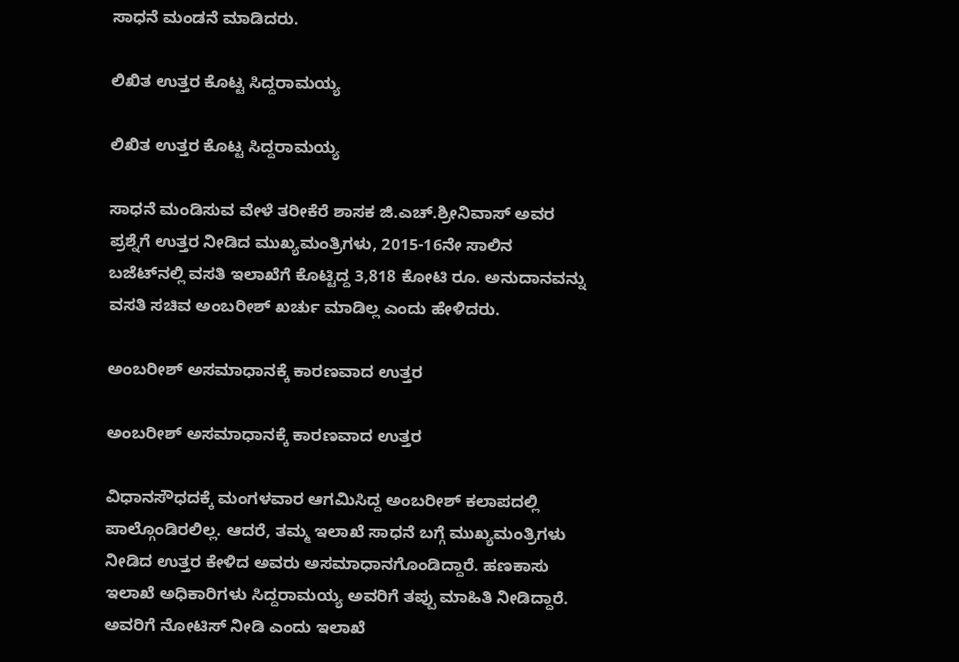ಸಾಧನೆ ಮಂಡನೆ ಮಾಡಿದರು.

ಲಿಖಿತ ಉತ್ತರ ಕೊಟ್ಟ ಸಿದ್ದರಾಮಯ್ಯ

ಲಿಖಿತ ಉತ್ತರ ಕೊಟ್ಟ ಸಿದ್ದರಾಮಯ್ಯ

ಸಾಧನೆ ಮಂಡಿಸುವ ವೇಳೆ ತರೀಕೆರೆ ಶಾಸಕ ಜಿ.ಎಚ್.ಶ್ರೀನಿವಾಸ್ ಅವರ ಪ್ರಶ್ನೆಗೆ ಉತ್ತರ ನೀಡಿದ ಮುಖ್ಯಮಂತ್ರಿಗಳು, 2015-16ನೇ ಸಾಲಿನ ಬಜೆಟ್‌ನಲ್ಲಿ ವಸತಿ ಇಲಾಖೆಗೆ ಕೊಟ್ಟಿದ್ದ 3,818 ಕೋಟಿ ರೂ. ಅನುದಾನವನ್ನು ವಸತಿ ಸಚಿವ ಅಂಬರೀಶ್ ಖರ್ಚು ಮಾಡಿಲ್ಲ ಎಂದು ಹೇಳಿದರು.

ಅಂಬರೀಶ್ ಅಸಮಾಧಾನಕ್ಕೆ ಕಾರಣವಾದ ಉತ್ತರ

ಅಂಬರೀಶ್ ಅಸಮಾಧಾನಕ್ಕೆ ಕಾರಣವಾದ ಉತ್ತರ

ವಿಧಾನಸೌಧದಕ್ಕೆ ಮಂಗಳವಾರ ಆಗಮಿಸಿದ್ದ ಅಂಬರೀಶ್ ಕಲಾಪದಲ್ಲಿ ಪಾಲ್ಗೊಂಡಿರಲಿಲ್ಲ. ಆದರೆ, ತಮ್ಮ ಇಲಾಖೆ ಸಾಧನೆ ಬಗ್ಗೆ ಮುಖ್ಯಮಂತ್ರಿಗಳು ನೀಡಿದ ಉತ್ತರ ಕೇಳಿದ ಅವರು ಅಸಮಾಧಾನಗೊಂಡಿದ್ದಾರೆ. ಹಣಕಾಸು ಇಲಾಖೆ ಅಧಿಕಾರಿಗಳು ಸಿದ್ದರಾಮಯ್ಯ ಅವರಿಗೆ ತಪ್ಪು ಮಾಹಿತಿ ನೀಡಿದ್ದಾರೆ. ಅವರಿಗೆ ನೋಟಿಸ್ ನೀಡಿ ಎಂದು ಇಲಾಖೆ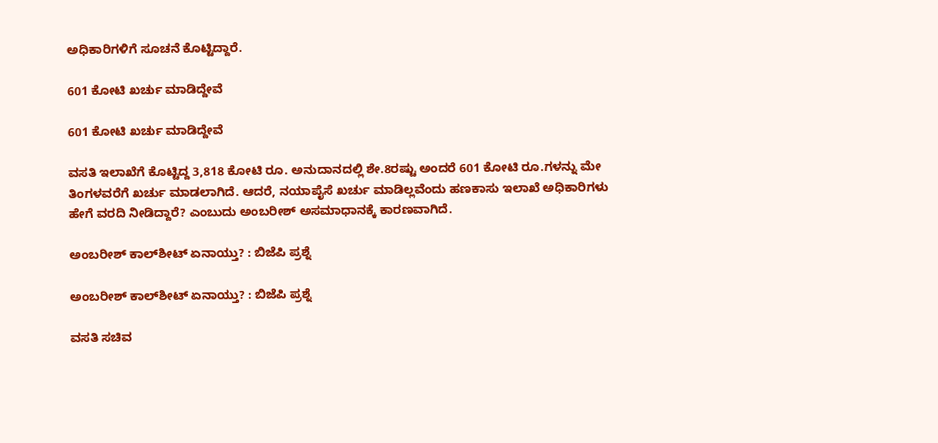ಅಧಿಕಾರಿಗಳಿಗೆ ಸೂಚನೆ ಕೊಟ್ಟಿದ್ದಾರೆ.

601 ಕೋಟಿ ಖರ್ಚು ಮಾಡಿದ್ದೇವೆ

601 ಕೋಟಿ ಖರ್ಚು ಮಾಡಿದ್ದೇವೆ

ವಸತಿ ಇಲಾಖೆಗೆ ಕೊಟ್ಟಿದ್ದ 3,818 ಕೋಟಿ ರೂ. ಅನುದಾನದಲ್ಲಿ ಶೇ.8ರಷ್ಟು ಅಂದರೆ 601 ಕೋಟಿ ರೂ.ಗಳನ್ನು ಮೇ ತಿಂಗಳವರೆಗೆ ಖರ್ಚು ಮಾಡಲಾಗಿದೆ. ಆದರೆ, ನಯಾಪೈಸೆ ಖರ್ಚು ಮಾಡಿಲ್ಲವೆಂದು ಹಣಕಾಸು ಇಲಾಖೆ ಅಧಿಕಾರಿಗಳು ಹೇಗೆ ವರದಿ ನೀಡಿದ್ದಾರೆ? ಎಂಬುದು ಅಂಬರೀಶ್ ಅಸಮಾಧಾನಕ್ಕೆ ಕಾರಣವಾಗಿದೆ.

ಅಂಬರೀಶ್ ಕಾಲ್‌ಶೀಟ್ ಏನಾಯ್ತು? : ಬಿಜೆಪಿ ಪ್ರಶ್ನೆ

ಅಂಬರೀಶ್ ಕಾಲ್‌ಶೀಟ್ ಏನಾಯ್ತು? : ಬಿಜೆಪಿ ಪ್ರಶ್ನೆ

ವಸತಿ ಸಚಿವ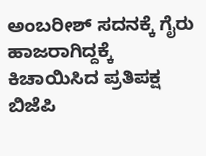ಅಂಬರೀಶ್ ಸದನಕ್ಕೆ ಗೈರು ಹಾಜರಾಗಿದ್ದಕ್ಕೆ ಕಿಚಾಯಿಸಿದ ಪ್ರತಿಪಕ್ಷ ಬಿಜೆಪಿ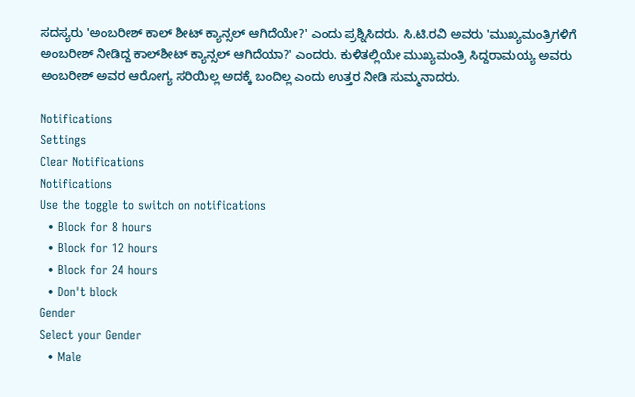ಸದಸ್ಯರು 'ಅಂಬರೀಶ್ ಕಾಲ್ ಶೀಟ್ ಕ್ಯಾನ್ಸಲ್ ಆಗಿದೆಯೇ?' ಎಂದು ಪ್ರಶ್ನಿಸಿದರು. ಸಿ.ಟಿ.ರವಿ ಅವರು 'ಮುಖ್ಯಮಂತ್ರಿಗಳಿಗೆ ಅಂಬರೀಶ್ ನೀಡಿದ್ದ ಕಾಲ್‌ಶೀಟ್ ಕ್ಯಾನ್ಸಲ್ ಆಗಿದೆಯಾ?' ಎಂದರು. ಕುಳಿತಲ್ಲಿಯೇ ಮುಖ್ಯಮಂತ್ರಿ ಸಿದ್ದರಾಮಯ್ಯ ಅವರು ಅಂಬರೀಶ್ ಅವರ ಆರೋಗ್ಯ ಸರಿಯಿಲ್ಲ ಅದಕ್ಕೆ ಬಂದಿಲ್ಲ ಎಂದು ಉತ್ತರ ನೀಡಿ ಸುಮ್ಮನಾದರು.

Notifications
Settings
Clear Notifications
Notifications
Use the toggle to switch on notifications
  • Block for 8 hours
  • Block for 12 hours
  • Block for 24 hours
  • Don't block
Gender
Select your Gender
  • Male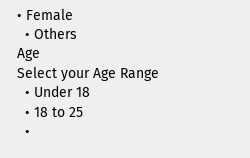• Female
  • Others
Age
Select your Age Range
  • Under 18
  • 18 to 25
  •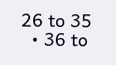26 to 35
  • 36 to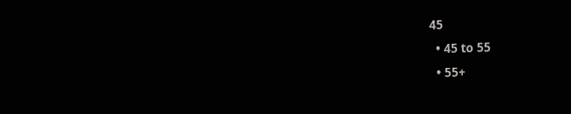45
  • 45 to 55
  • 55+